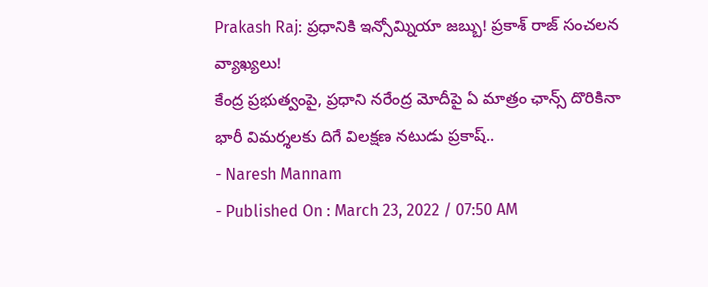Prakash Raj: ప్రధానికి ఇన్సోమ్నియా జబ్బు! ప్రకాశ్ రాజ్ సంచలన వ్యాఖ్యలు!
కేంద్ర ప్రభుత్వంపై, ప్రధాని నరేంద్ర మోదీపై ఏ మాత్రం ఛాన్స్ దొరికినా భారీ విమర్శలకు దిగే విలక్షణ నటుడు ప్రకాష్..
- Naresh Mannam
- Published On : March 23, 2022 / 07:50 AM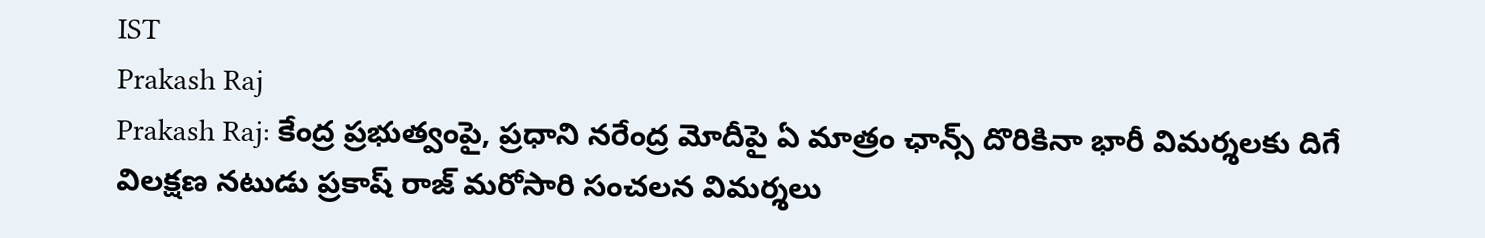IST
Prakash Raj
Prakash Raj: కేంద్ర ప్రభుత్వంపై, ప్రధాని నరేంద్ర మోదీపై ఏ మాత్రం ఛాన్స్ దొరికినా భారీ విమర్శలకు దిగే విలక్షణ నటుడు ప్రకాష్ రాజ్ మరోసారి సంచలన విమర్శలు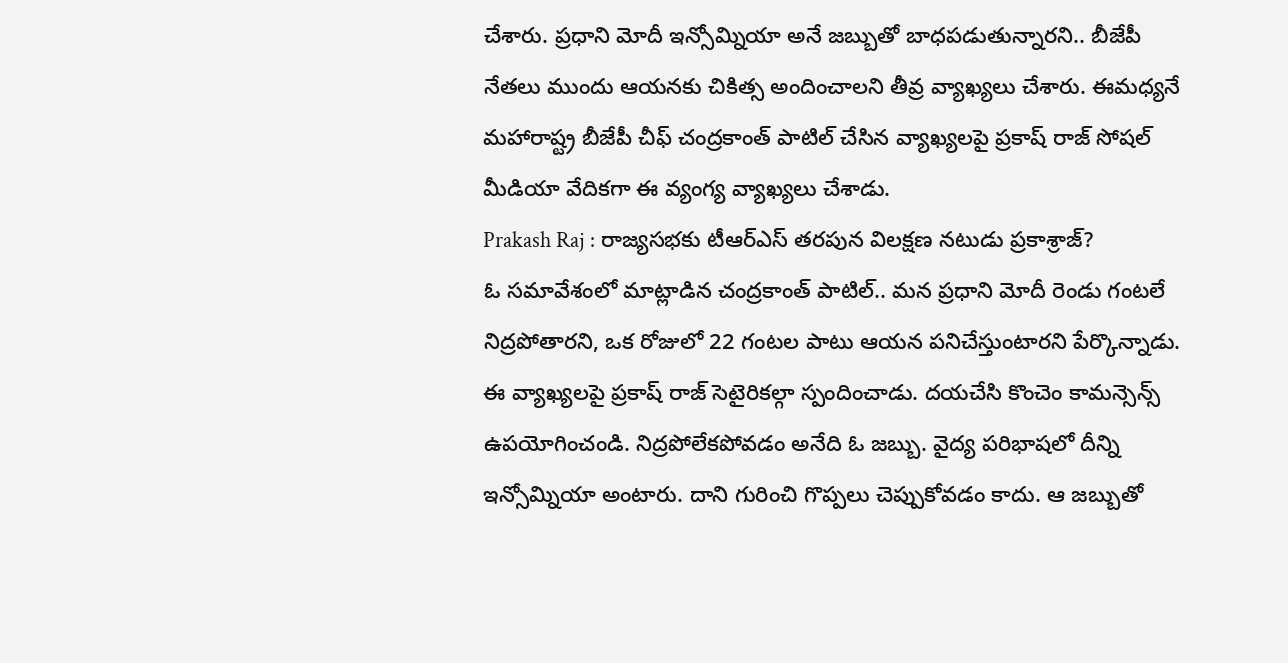చేశారు. ప్రధాని మోదీ ఇన్సోమ్నియా అనే జబ్బుతో బాధపడుతున్నారని.. బీజేపీ నేతలు ముందు ఆయనకు చికిత్స అందించాలని తీవ్ర వ్యాఖ్యలు చేశారు. ఈమధ్యనే మహారాష్ట్ర బీజేపీ చీఫ్ చంద్రకాంత్ పాటిల్ చేసిన వ్యాఖ్యలపై ప్రకాష్ రాజ్ సోషల్ మీడియా వేదికగా ఈ వ్యంగ్య వ్యాఖ్యలు చేశాడు.
Prakash Raj : రాజ్యసభకు టీఆర్ఎస్ తరపున విలక్షణ నటుడు ప్రకాశ్రాజ్?
ఓ సమావేశంలో మాట్లాడిన చంద్రకాంత్ పాటిల్.. మన ప్రధాని మోదీ రెండు గంటలే నిద్రపోతారని, ఒక రోజులో 22 గంటల పాటు ఆయన పనిచేస్తుంటారని పేర్కొన్నాడు. ఈ వ్యాఖ్యలపై ప్రకాష్ రాజ్ సెటైరికల్గా స్పందించాడు. దయచేసి కొంచెం కామన్సెన్స్ ఉపయోగించండి. నిద్రపోలేకపోవడం అనేది ఓ జబ్బు. వైద్య పరిభాషలో దీన్ని ఇన్సోమ్నియా అంటారు. దాని గురించి గొప్పలు చెప్పుకోవడం కాదు. ఆ జబ్బుతో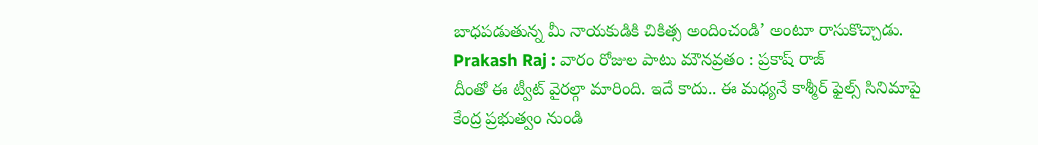బాధపడుతున్న మీ నాయకుడికి చికిత్స అందించండి’ అంటూ రాసుకొచ్చాడు.
Prakash Raj : వారం రోజుల పాటు మౌనవ్రతం : ప్రకాష్ రాజ్
దీంతో ఈ ట్వీట్ వైరల్గా మారింది. ఇదే కాదు.. ఈ మధ్యనే కాశ్మీర్ ఫైల్స్ సినిమాపై కేంద్ర ప్రభుత్వం నుండి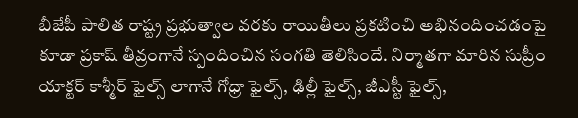బీజేపీ పాలిత రాష్ట్ర ప్రభుత్వాల వరకు రాయితీలు ప్రకటించి అభినందించడంపై కూడా ప్రకాష్ తీవ్రంగానే స్పందించిన సంగతి తెలిసిందే. నిర్మాతగా మారిన సుప్రీం యాక్టర్ కాశ్మీర్ ఫైల్స్ లాగానే గోధ్రా ఫైల్స్, ఢిల్లీ ఫైల్స్, జీఎస్టీ ఫైల్స్,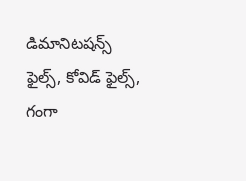డిమానిటషన్స్ ఫైల్స్, కోవిడ్ ఫైల్స్, గంగా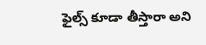ఫైల్స్ కూడా తీస్తారా అని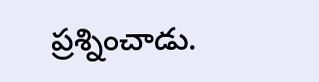ప్రశ్నించాడు.